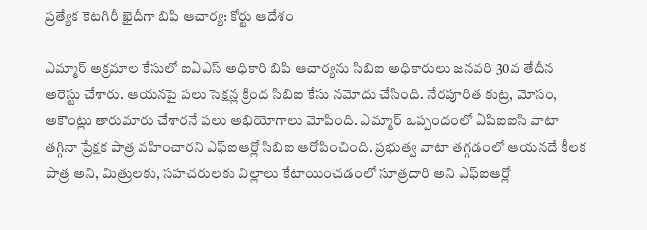ప్రత్యేక కెటగిరీ ఖైదీగా బిపి ఆచార్య: కోర్టు ఆదేశం

ఎమ్మార్ అక్రమాల కేసులో ఐఏఎస్ అధికారి బిపి ఆచార్యను సిబిఐ అధికారులు జనవరి 30వ తేదీన అరెస్టు చేశారు. ఆయనపై పలు సెక్షన్ల క్రింద సిబిఐ కేసు నమోదు చేసింది. నేరపూరిత కుట్ర, మోసం, అకౌంట్లు తారుమారు చేశారనే పలు అభియోగాలు మోపింది. ఎమ్మార్ ఒప్పందంలో ఏపిఐఐసి వాటా తగ్గినా ప్రేక్షక పాత్ర వహించారని ఎఫ్ఐఆర్లో సిబిఐ ఆరోపించింది. ప్రభుత్వ వాటా తగ్గడంలో ఆయనదే కీలక పాత్ర అని, మిత్రులకు, సహచరులకు విల్లాలు కేటాయించడంలో సూత్రదారి అని ఎఫ్ఐఆర్లో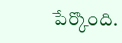పేర్కొంది.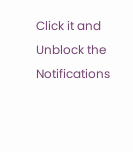Click it and Unblock the Notifications